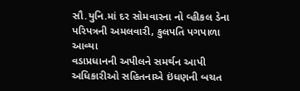સૌ.યુનિ.માં દર સોમવારના નો વ્હીકલ ડેના પરિપત્રની અમલવારી, કુલપતિ પગપાળા આવ્યા
વડાપ્રધાનની અપીલને સમર્થન આપી અધિકારીઓ સહિતનાએ ઇંધણની બચત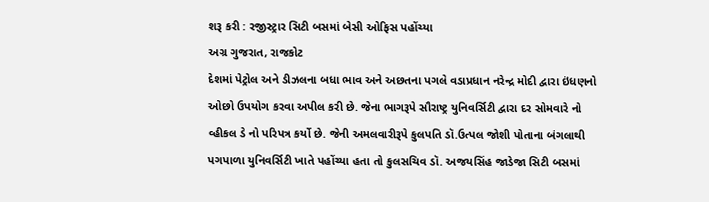શરૂ કરી : રજીસ્ટ્રાર સિટી બસમાં બેસી ઓફિસ પહોંચ્યા
અગ્ર ગુજરાત, રાજકોટ
દેશમાં પેટ્રોલ અને ડીઝલના બધા ભાવ અને અછતના પગલે વડાપ્રધાન નરેન્દ્ર મોદી દ્વારા ઇંધણનો ઓછો ઉપયોગ કરવા અપીલ કરી છે. જેના ભાગરૂપે સૌરાષ્ટ્ર યુનિવર્સિટી દ્વારા દર સોમવારે નો વ્હીકલ ડે નો પરિપત્ર કર્યો છે. જેની અમલવારીરૂપે કુલપતિ ડૉ.ઉત્પલ જોશી પોતાના બંગલાથી પગપાળા યુનિવર્સિટી ખાતે પહોંચ્યા હતા તો કુલસચિવ ડૉ. અજયસિંહ જાડેજા સિટી બસમાં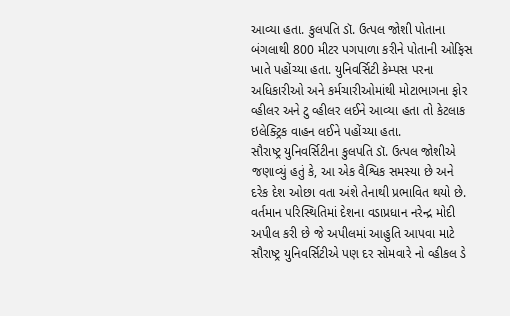આવ્યા હતા. કુલપતિ ડૉ. ઉત્પલ જોશી પોતાના બંગલાથી 800 મીટર પગપાળા કરીને પોતાની ઓફિસ ખાતે પહોંચ્યા હતા. યુનિવર્સિટી કેમ્પસ પરના અધિકારીઓ અને કર્મચારીઓમાંથી મોટાભાગના ફોર વ્હીલર અને ટુ વ્હીલર લઈને આવ્યા હતા તો કેટલાક ઇલેક્ટ્રિક વાહન લઈને પહોંચ્યા હતા.
સૌરાષ્ટ્ર યુનિવર્સિટીના કુલપતિ ડૉ. ઉત્પલ જોશીએ જણાવ્યું હતું કે, આ એક વૈશ્વિક સમસ્યા છે અને દરેક દેશ ઓછા વતા અંશે તેનાથી પ્રભાવિત થયો છે. વર્તમાન પરિસ્થિતિમાં દેશના વડાપ્રધાન નરેન્દ્ર મોદી અપીલ કરી છે જે અપીલમાં આહુતિ આપવા માટે સૌરાષ્ટ્ર યુનિવર્સિટીએ પણ દર સોમવારે નો વ્હીકલ ડે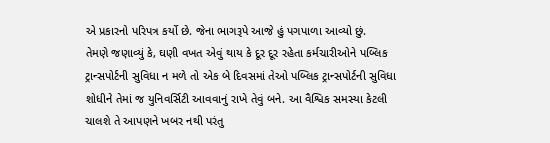એ પ્રકારનો પરિપત્ર કર્યો છે. જેના ભાગરૂપે આજે હું પગપાળા આવ્યો છું.
તેમણે જણાવ્યું કે, ઘણી વખત એવું થાય કે દૂર દૂર રહેતા કર્મચારીઓને પબ્લિક ટ્રાન્સપોર્ટની સુવિધા ન મળે તો એક બે દિવસમાં તેઓ પબ્લિક ટ્રાન્સપોર્ટની સુવિધા શોધીને તેમાં જ યુનિવર્સિટી આવવાનું રાખે તેવું બને. આ વૈશ્વિક સમસ્યા કેટલી ચાલશે તે આપણને ખબર નથી પરંતુ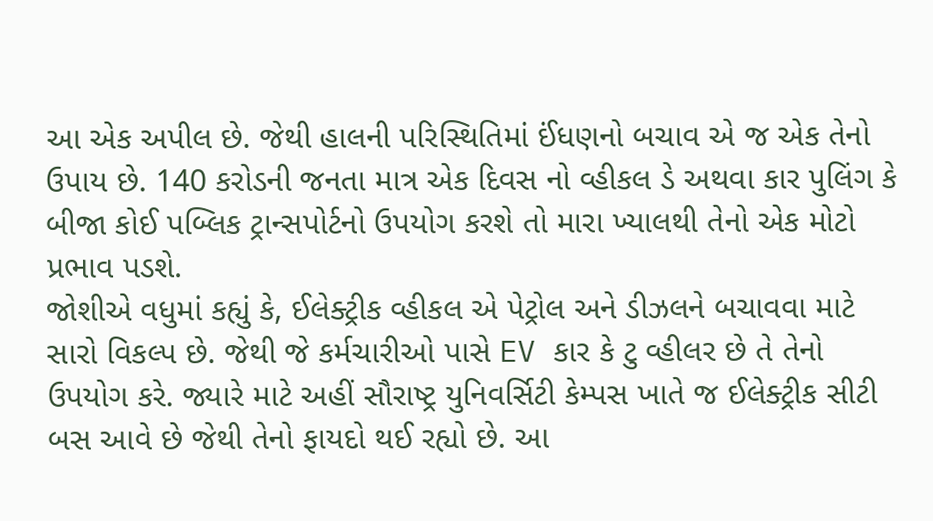આ એક અપીલ છે. જેથી હાલની પરિસ્થિતિમાં ઈંધણનો બચાવ એ જ એક તેનો ઉપાય છે. 140 કરોડની જનતા માત્ર એક દિવસ નો વ્હીકલ ડે અથવા કાર પુલિંગ કે બીજા કોઈ પબ્લિક ટ્રાન્સપોર્ટનો ઉપયોગ કરશે તો મારા ખ્યાલથી તેનો એક મોટો પ્રભાવ પડશે.
જોશીએ વધુમાં કહ્યું કે, ઈલેક્ટ્રીક વ્હીકલ એ પેટ્રોલ અને ડીઝલને બચાવવા માટે સારો વિકલ્પ છે. જેથી જે કર્મચારીઓ પાસે EV કાર કે ટુ વ્હીલર છે તે તેનો ઉપયોગ કરે. જ્યારે માટે અહીં સૌરાષ્ટ્ર યુનિવર્સિટી કેમ્પસ ખાતે જ ઈલેક્ટ્રીક સીટી બસ આવે છે જેથી તેનો ફાયદો થઈ રહ્યો છે. આ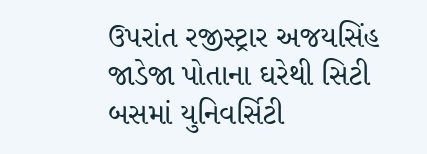ઉપરાંત રજીસ્ટ્રાર અજયસિંહ જાડેજા પોતાના ઘરેથી સિટી બસમાં યુનિવર્સિટી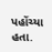પહોંચ્યા હતા.